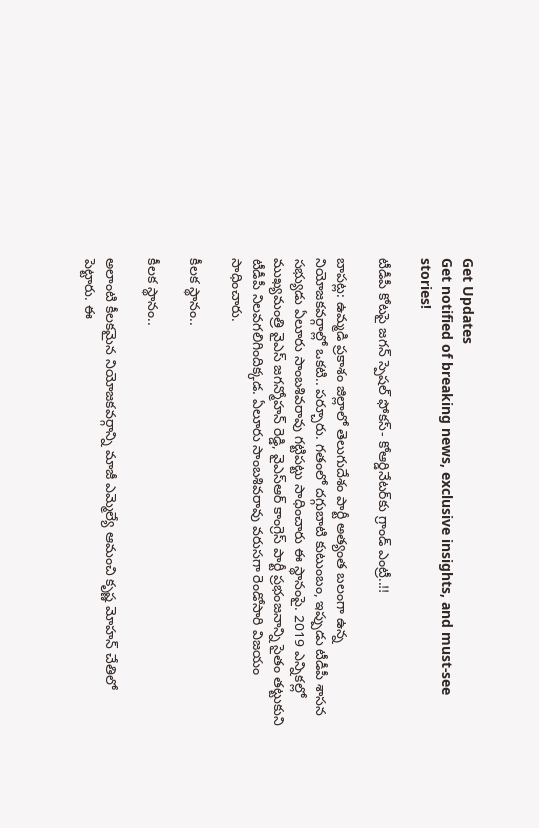Get Updates
Get notified of breaking news, exclusive insights, and must-see stories!

టీడీపీ కోటపై జగన్ స్పెషల్ ఫోకస్- కోఆర్డినేటర్‌కు గ్రాండ్ ఎంట్రీ..!!

బాపట్ల: ఉమ్మడి ప్రకాశం జిల్లాలో తెలుగుదేశం పార్టీ అత్యంత బలంగా ఉన్న నియోజకవర్గాల్లో ఒకటి.. పర్చూరు. గతంలో దగ్గుబాటి కుటుంబం, ఇప్పుడు టీడీపీ శాసన సభ్యుడు ఏలూరు సాంబశివరావు గట్టిపట్టు సాధించారు ఈ స్థానంపై. 2019 ఎన్నికల్లో ముఖ్యమంత్రి వైఎస్ జగన్మోహన్ రెడ్డి, వైఎస్ఆర్ కాంగ్రెస్ పార్టీ ప్రభంజనాన్ని సైతం తట్టుకుని టీడీపీ నిలవగలిగిందిక్కడ. ఏలూరు సాంబశివరావు వరుసగా రెండోసారి విజయం సాధించారు.

కీలక స్థానం..

కీలక స్థానం..

అలాంటి కీలకమైన నియోజకవర్గాన్ని మాజీ ఎమ్మెల్యే ఆమంచి కృష్ణ మోహన్ చేతిలో పెట్టారు. ఈ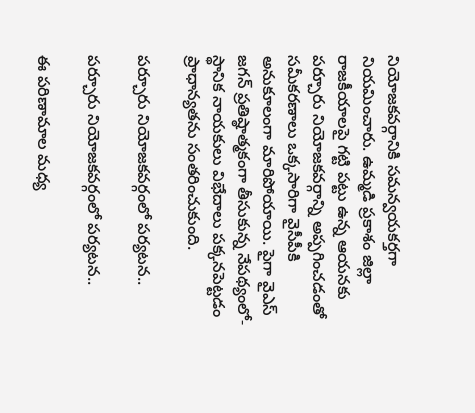నియోజకవర్గానికి సమన్వయకర్తగా నియమించారు. ఉమ్మడి ప్రకాశం జిల్లా రాజకీయాలపై గట్టి పట్టు ఉన్న ఆయనకు పర్చూరు నియోజకవర్గాన్ని అప్పగించడంతో సమీకరణాలు ఒక్కసారిగా వైసీపీకి అనుకూలంగా మారిపోయాయి. పైగా వైఎస్ జగన్ ప్రతిష్ఠాత్మకంగా తీసుకున్న నేపథ్యంలో- స్థానిక నాయకులు విభేదాలు పక్కనపెట్టడం ప్రాధాన్యతను సంతరించుకుంది.

పర్చూరు నియోజకవర్గంలో పర్యటన..

పర్చూరు నియోజకవర్గంలో పర్యటన..

ఈ పరిణామాల మధ్య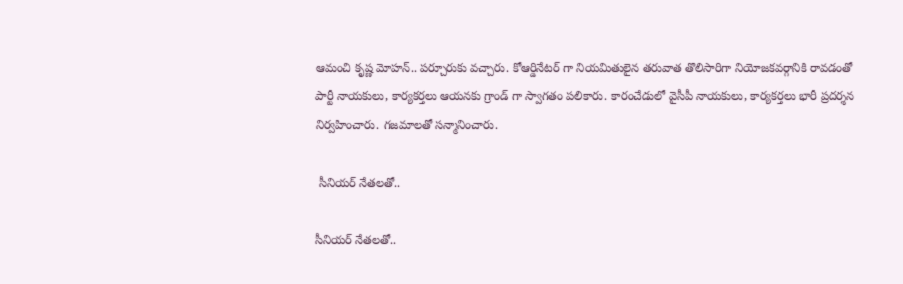ఆమంచి కృష్ణ మోహన్.. పర్చూరుకు వచ్చారు. కోఆర్డినేటర్ గా నియమితులైన తరువాత తొలిసారిగా నియోజకవర్గానికి రావడంతో పార్టీ నాయకులు, కార్యకర్తలు ఆయనకు గ్రాండ్ గా స్వాగతం పలికారు. కారంచేడులో వైసీపీ నాయకులు, కార్యకర్తలు భారీ ప్రదర్శన నిర్వహించారు. గజమాలతో సన్మానించారు.

 సీనియర్ నేతలతో..

సీనియర్ నేతలతో..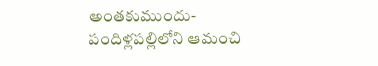అంతకుముందు- పందిళ్లపల్లిలోని ఆమంచి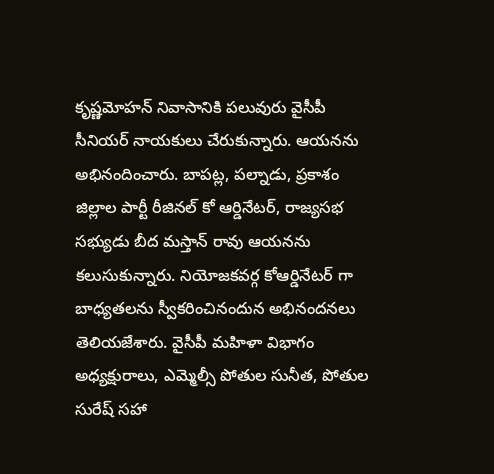కృష్ణమోహన్ నివాసానికి పలువురు వైసీపీ సీనియర్ నాయకులు చేరుకున్నారు. ఆయనను అభినందించారు. బాపట్ల, పల్నాడు, ప్రకాశం జిల్లాల పార్టీ రీజినల్ కో ఆర్డినేటర్, రాజ్యసభ సభ్యుడు బీద మస్తాన్ రావు ఆయనను కలుసుకున్నారు. నియోజకవర్గ కోఆర్డినేటర్ గా బాధ్యతలను స్వీకరించినందున అభినందనలు తెలియజేశారు. వైసీపీ మహిళా విభాగం అధ్యక్షురాలు, ఎమ్మెల్సీ పోతుల సునీత, పోతుల సురేష్ సహా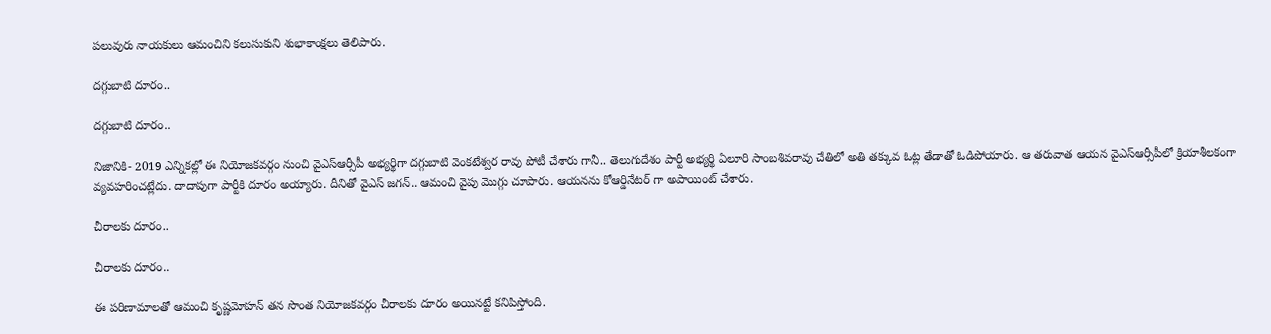పలువురు నాయకులు ఆమంచిని కలుసుకుని శుభాకాంక్షలు తెలిపారు.

దగ్గుబాటి దూరం..

దగ్గుబాటి దూరం..

నిజానికి- 2019 ఎన్నికల్లో ఈ నియోజకవర్గం నుంచి వైఎస్ఆర్సీపీ అభ్యర్థిగా దగ్గుబాటి వెంకటేశ్వర రావు పోటీ చేశారు గానీ.. తెలుగుదేశం పార్టీ అభ్యర్థి ఏలూరి సాంబశివరావు చేతిలో అతి తక్కువ ఓట్ల తేడాతో ఓడిపోయారు. ఆ తరువాత ఆయన వైఎస్ఆర్సీపీలో క్రియాశీలకంగా వ్యవహరించట్లేదు. దాదాపుగా పార్టీకి దూరం అయ్యారు. దీనితో వైఎస్ జగన్.. ఆమంచి వైపు మొగ్గు చూపారు. ఆయనను కోఆర్డినేటర్ గా అపాయింట్ చేశారు.

చీరాలకు దూరం..

చీరాలకు దూరం..

ఈ పరిణామాలతో ఆమంచి కృష్ణమోహన్ తన సొంత నియోజకవర్గం చీరాలకు దూరం అయినట్టే కనిపిస్తోంది.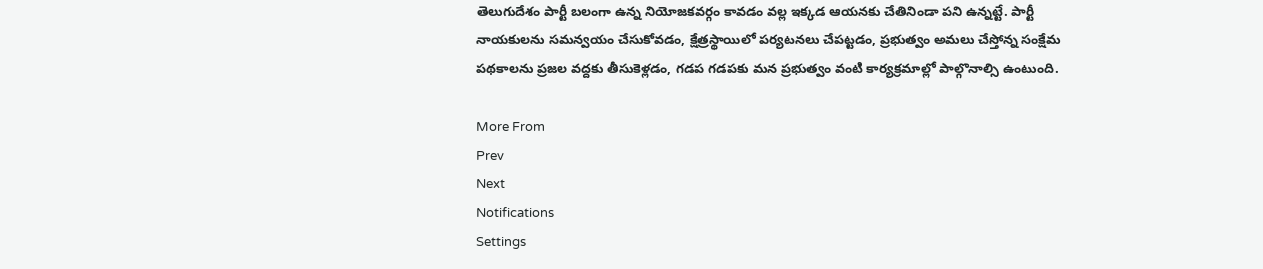తెలుగుదేశం పార్టీ బలంగా ఉన్న నియోజకవర్గం కావడం వల్ల ఇక్కడ ఆయనకు చేతినిండా పని ఉన్నట్టే. పార్టీ నాయకులను సమన్వయం చేసుకోవడం, క్షేత్రస్థాయిలో పర్యటనలు చేపట్టడం, ప్రభుత్వం అమలు చేస్తోన్న సంక్షేమ పథకాలను ప్రజల వద్దకు తీసుకెళ్లడం, గడప గడపకు మన ప్రభుత్వం వంటి కార్యక్రమాల్లో పాల్గొనాల్సి ఉంటుంది.

More From
Prev
Next
Notifications
Settings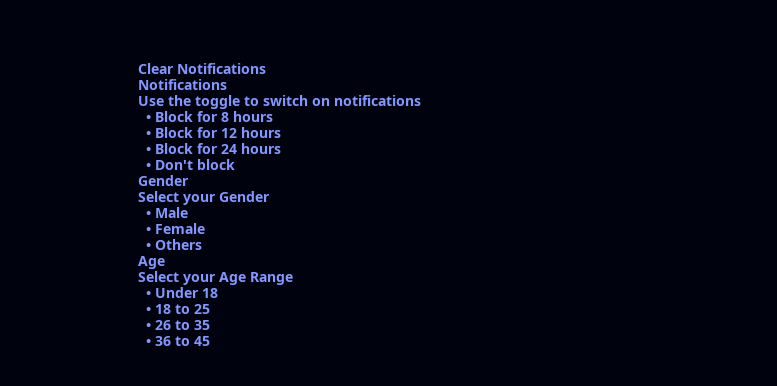Clear Notifications
Notifications
Use the toggle to switch on notifications
  • Block for 8 hours
  • Block for 12 hours
  • Block for 24 hours
  • Don't block
Gender
Select your Gender
  • Male
  • Female
  • Others
Age
Select your Age Range
  • Under 18
  • 18 to 25
  • 26 to 35
  • 36 to 45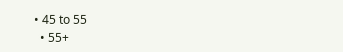• 45 to 55
  • 55+